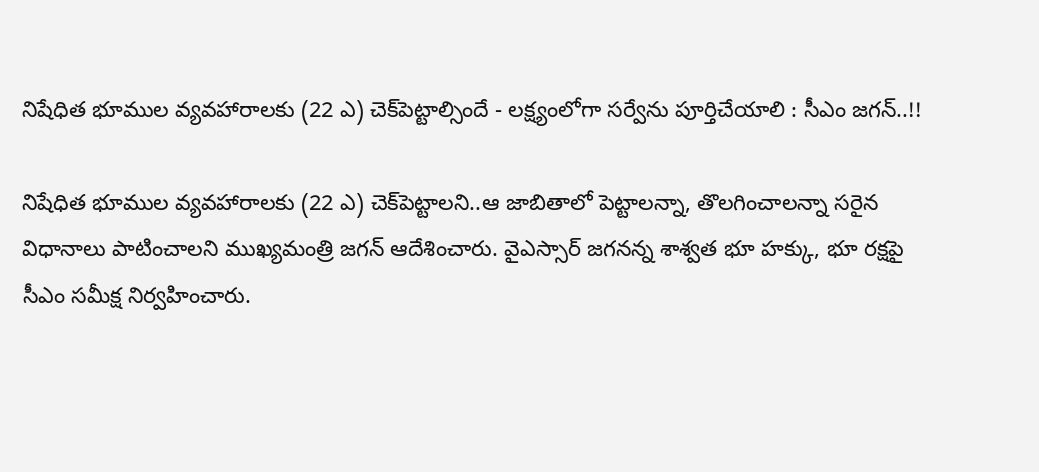నిషేధిత భూముల వ్యవహారాలకు (22 ఎ) చెక్‌పెట్టాల్సిందే - లక్ష్యంలోగా సర్వేను పూర్తిచేయాలి : సీఎం జగన్..!!

నిషేధిత భూముల వ్యవహారాలకు (22 ఎ) చెక్‌పెట్టాలని..ఆ జాబితాలో పెట్టాలన్నా, తొలగించాలన్నా సరైన విధానాలు పాటించాలని ముఖ్యమంత్రి జగన్ ఆదేశించారు. వైఎస్సార్‌ జగనన్న శాశ్వత భూ హక్కు, భూ రక్షపై సీఎం సమీక్ష నిర్వహించారు.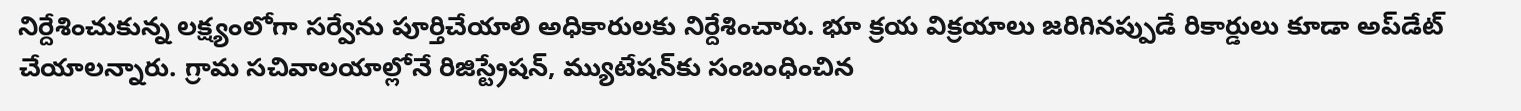నిర్దేశించుకున్న లక్ష్యంలోగా సర్వేను పూర్తిచేయాలి అధికారులకు నిర్దేశించారు. భూ క్రయ విక్రయాలు జరిగినప్పుడే రికార్డులు కూడా అప్‌డేట్‌ చేయాలన్నారు. గ్రామ సచివాలయాల్లోనే రిజిస్ట్రేషన్, మ్యుటేషన్‌కు సంబంధించిన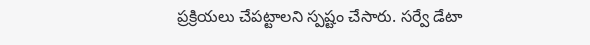ప్రక్రియలు చేపట్టాలని స్పష్టం చేసారు. సర్వే డేటా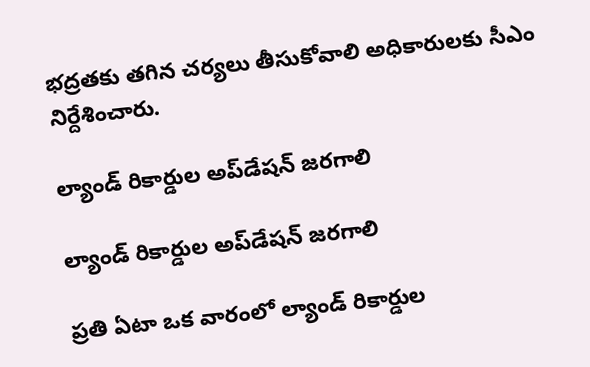భద్రతకు తగిన చర్యలు తీసుకోవాలి అధికారులకు సీఎం నిర్దేశించారు.

ల్యాండ్‌ రికార్డుల అప్‌డేషన్‌ జరగాలి

ల్యాండ్‌ రికార్డుల అప్‌డేషన్‌ జరగాలి

ప్రతి ఏటా ఒక వారంలో ల్యాండ్‌ రికార్డుల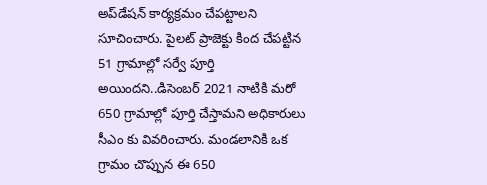అప్‌డేషన్‌ కార్యక్రమం చేపట్టాలని సూచించారు. పైలట్‌ ప్రాజెక్టు కింద చేపట్టిన 51 గ్రామాల్లో సర్వే పూర్తి అయిందని..డిసెంబర్‌ 2021 నాటికి మరో 650 గ్రామాల్లో పూర్తి చేస్తామని అధికారులు సీఎం కు వివరించారు. మండలానికి ఒక గ్రామం చొప్పున ఈ 650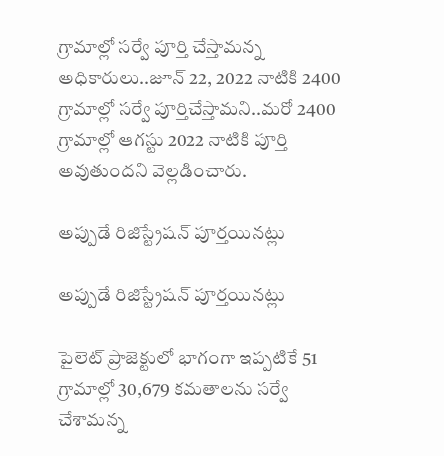గ్రామాల్లో సర్వే పూర్తి చేస్తామన్న అధికారులు..జూన్‌ 22, 2022 నాటికి 2400 గ్రామాల్లో సర్వే పూర్తిచేస్తామని..మరో 2400 గ్రామాల్లో ఆగస్టు 2022 నాటికి పూర్తి అవుతుందని వెల్లడించారు.

అప్పుడే రిజిస్ట్రేషన్ పూర్తయినట్లు

అప్పుడే రిజిస్ట్రేషన్ పూర్తయినట్లు

పైలెట్‌ ప్రాజెక్టులో భాగంగా ఇప్పటికే 51 గ్రామాల్లో 30,679 కమతాలను సర్వే చేశామన్న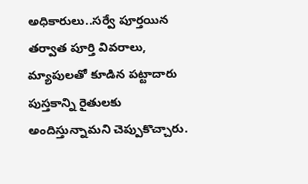అధికారులు..సర్వే పూర్తయిన తర్వాత పూర్తి వివరాలు, మ్యాపులతో కూడిన పట్టాదారు పుస్తకాన్ని రైతులకు అందిస్తున్నామని చెప్పుకొచ్చారు.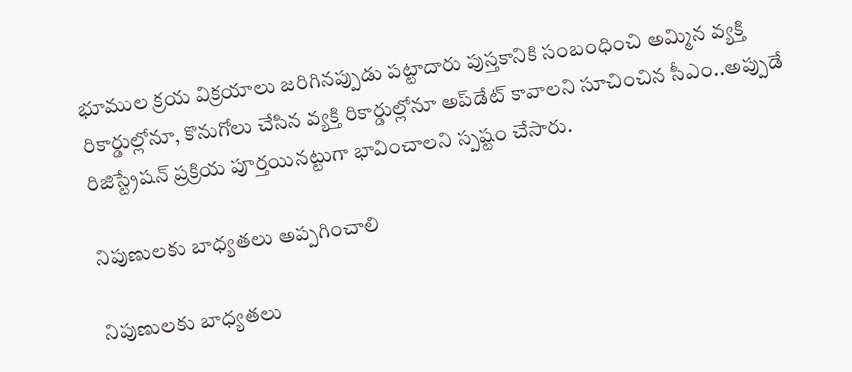భూముల క్రయ విక్రయాలు జరిగినప్పుడు పట్టాదారు పుస్తకానికి సంబంధించి అమ్మిన వ్యక్తి రికార్డుల్లోనూ, కొనుగోలు చేసిన వ్యక్తి రికార్డుల్లోనూ అప్‌డేట్‌ కావాలని సూచించిన సీఎం..అప్పుడే రిజిస్ట్రేషన్‌ ప్రక్రియ పూర్తయినట్టుగా భావించాలని స్పష్టం చేసారు.

నిపుణులకు బాధ్యతలు అప్పగించాలి

నిపుణులకు బాధ్యతలు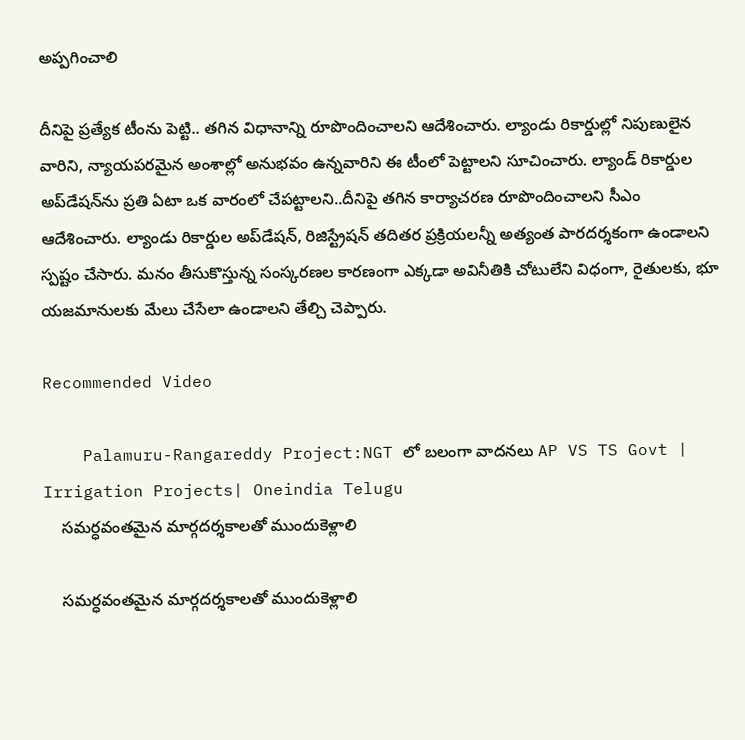అప్పగించాలి

దీనిపై ప్రత్యేక టీంను పెట్టి.. తగిన విధానాన్ని రూపొందించాలని ఆదేశించారు. ల్యాండు రికార్డుల్లో నిపుణులైన వారిని, న్యాయపరమైన అంశాల్లో అనుభవం ఉన్నవారిని ఈ టీంలో పెట్టాలని సూచించారు. ల్యాండ్‌ రికార్డుల అప్‌డేషన్‌ను ప్రతి ఏటా ఒక వారంలో చేపట్టాలని..దీనిపై తగిన కార్యాచరణ రూపొందించాలని సీఎం ఆదేశించారు. ల్యాండు రికార్డుల అప్‌డేషన్, రిజిస్ట్రేషన్‌ తదితర ప్రక్రియలన్నీ అత్యంత పారదర్శకంగా ఉండాలని స్పష్టం చేసారు. మనం తీసుకొస్తున్న సంస్కరణల కారణంగా ఎక్కడా అవినీతికి చోటులేని విధంగా, రైతులకు, భూ యజమానులకు మేలు చేసేలా ఉండాలని తేల్చి చెప్పారు.

Recommended Video

    Palamuru-Rangareddy Project:NGT లో బలంగా వాదనలు AP VS TS Govt | Irrigation Projects| Oneindia Telugu
    సమర్ధవంతమైన మార్గదర్శకాలతో ముందుకెళ్లాలి

    సమర్ధవంతమైన మార్గదర్శకాలతో ముందుకెళ్లాలి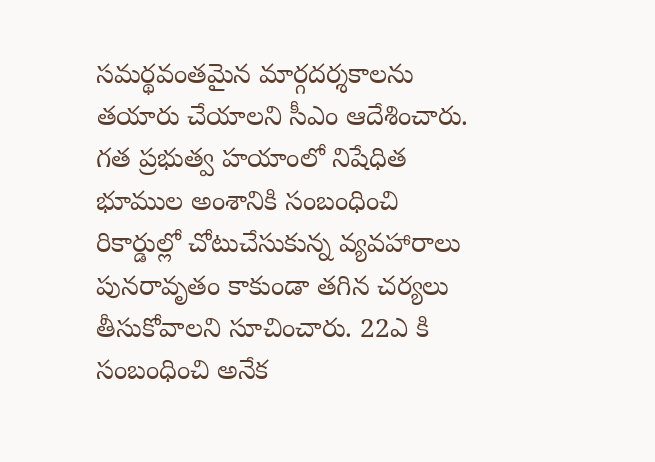సమర్థవంతమైన మార్గదర్శకాలను తయారు చేయాలని సీఎం ఆదేశించారు. గత ప్రభుత్వ హయాంలో నిషేధిత భూముల అంశానికి సంబంధించి రికార్డుల్లో చోటుచేసుకున్న వ్యవహారాలు పునరావృతం కాకుండా తగిన చర్యలు తీసుకోవాలని సూచించారు. 22ఎ కి సంబంధించి అనేక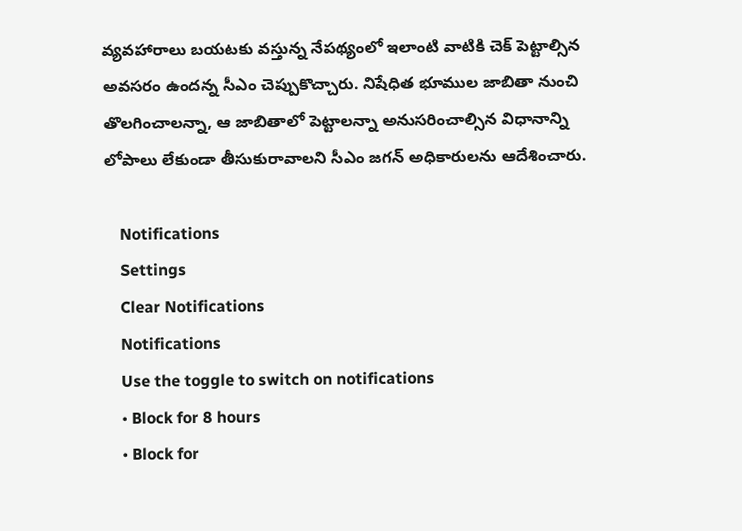వ్యవహారాలు బయటకు వస్తున్న నేపథ్యంలో ఇలాంటి వాటికి చెక్‌ పెట్టాల్సిన అవసరం ఉందన్న సీఎం చెప్పుకొచ్చారు. నిషేధిత భూముల జాబితా నుంచి తొలగించాలన్నా, ఆ జాబితాలో పెట్టాలన్నా అనుసరించాల్సిన విధానాన్ని లోపాలు లేకుండా తీసుకురావాలని సీఎం జగన్ అధికారులను ఆదేశించారు.

    Notifications
    Settings
    Clear Notifications
    Notifications
    Use the toggle to switch on notifications
    • Block for 8 hours
    • Block for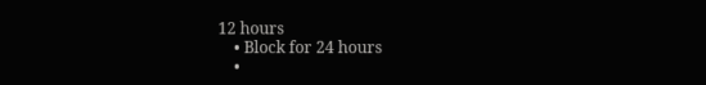12 hours
    • Block for 24 hours
    •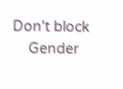Don't block
    Gender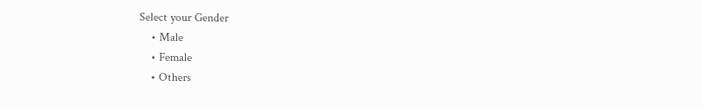Select your Gender
    • Male
    • Female
    • Others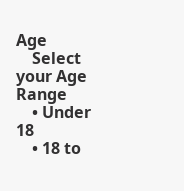Age
    Select your Age Range
    • Under 18
    • 18 to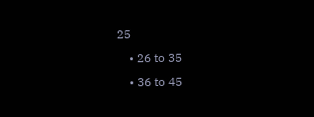25
    • 26 to 35
    • 36 to 45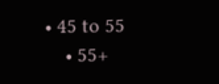• 45 to 55
    • 55+